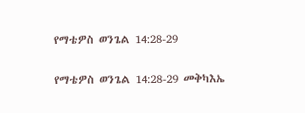የማቴዎስ ወንጌል 14:28-29

የማቴዎስ ወንጌል 14:28-29 መቅካእኤ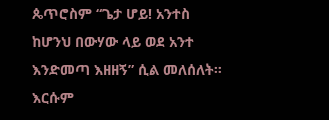ጴጥሮስም “ጌታ ሆይ! አንተስ ከሆንህ በውሃው ላይ ወደ አንተ እንድመጣ እዘዘኝ” ሲል መለሰለት። እርሱም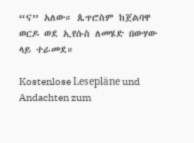“ና” አለው። ጴጥሮስም ከጀልባዋ ወርዶ ወደ ኢየሱስ ለመሄድ በውሃው ላይ ተራመደ።

Kostenlose Lesepläne und Andachten zum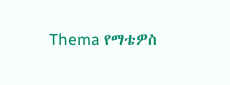Thema የማቴዎስ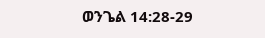ወንጌል 14:28-29